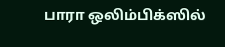பாரா ஒலிம்பிக்ஸில்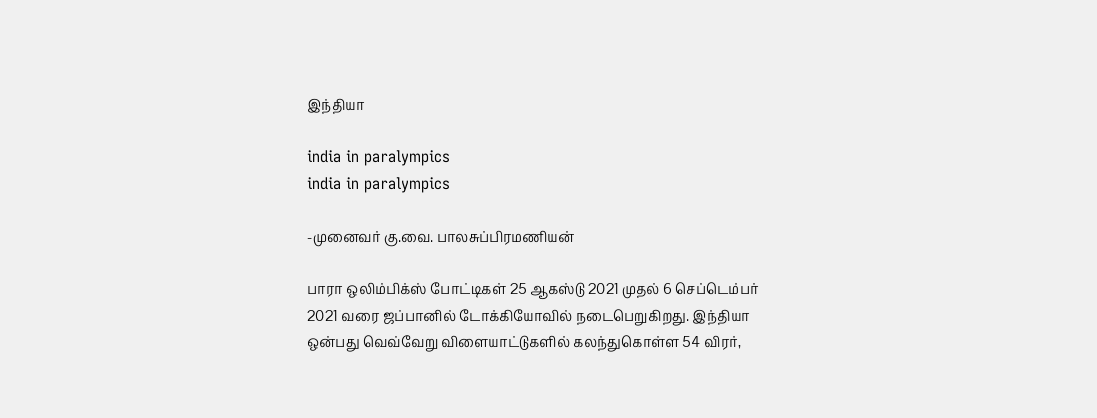இந்தியா

india in paralympics
india in paralympics

-முனைவர் கு.வை. பாலசுப்பிரமணியன்

பாரா ஒலிம்பிக்ஸ் போட்டிகள் 25 ஆகஸ்டு 2021 முதல் 6 செப்டெம்பர் 2021 வரை ஜப்பானில் டோக்கியோவில் நடைபெறுகிறது. இந்தியா ஒன்பது வெவ்வேறு விளையாட்டுகளில் கலந்துகொள்ள 54 விரர்,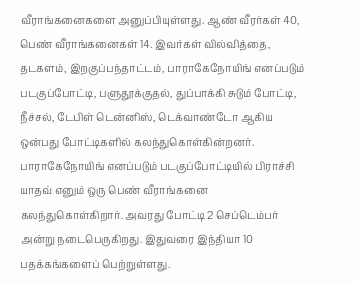வீராங்கனைகளை அனுப்பியுள்ளது. ஆண் வீரர்கள் 40, பெண் வீராங்கனைகள் 14. இவர்கள் வில்வித்தை, தடகளம், இறகுப்பந்தாட்டம், பாராகேநோயிங் எனப்படும் படகுப்போட்டி, பளுதூக்குதல், துப்பாக்கி சுடும் போட்டி, நீச்சல், டேபிள் டென்னிஸ், டெக்வாண்டோ ஆகிய ஒன்பது போட்டிகளில் கலந்துகொள்கின்றனர். பாராகேநோயிங் எனப்படும் படகுப்போட்டியில் பிராச்சி யாதவ் எனும் ஒரு பெண் வீராங்கனை கலந்துகொள்கிறார். அவரது போட்டி 2 செப்டெம்பர் அன்று நடைபெருகிறது. இதுவரை இந்தியா 10 பதக்கங்களைப் பெற்றுள்ளது.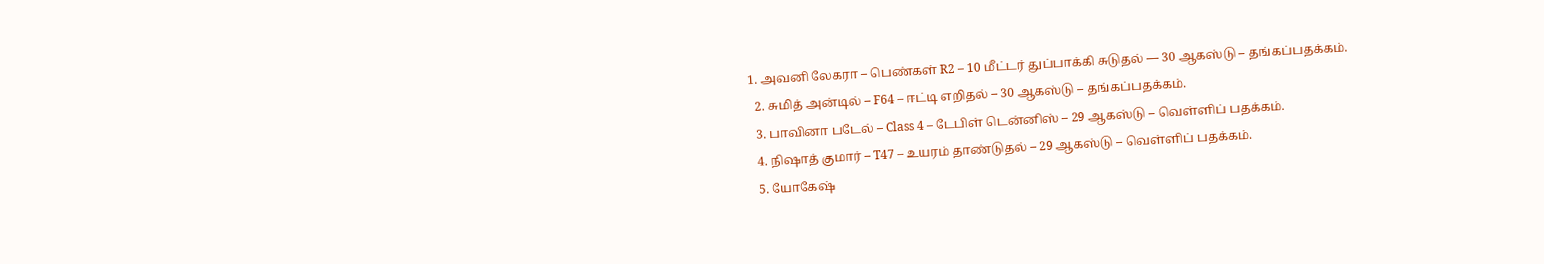1. அவனி லேகரா – பெண்கள் R2 – 10 மீட்டர் துப்பாக்கி சுடுதல் –– 30 ஆகஸ்டு – தங்கப்பதக்கம்.
  2. சுமித் அன்டில் – F64 – ஈட்டி எறிதல் – 30 ஆகஸ்டு – தங்கப்பதக்கம்.
  3. பாவினா படேல் – Class 4 – டேபிள் டென்னிஸ் – 29 ஆகஸ்டு – வெள்ளிப் பதக்கம்.
  4. நிஷாத் குமார் – T47 – உயரம் தாண்டுதல் – 29 ஆகஸ்டு – வெள்ளிப் பதக்கம்.
  5. யோகேஷ்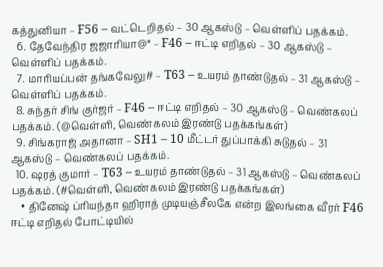கத்துனியா – F56 – வட்டெறிதல் – 30 ஆகஸ்டு – வெள்ளிப் பதக்கம்.
  6. தேவேந்திர ஜஜாரியா@* – F46 – ஈட்டி எறிதல் – 30 ஆகஸ்டு – வெள்ளிப் பதக்கம்.
  7. மாரியப்பன் தங்கவேலு# – T63 – உயரம் தாண்டுதல் – 31 ஆகஸ்டு – வெள்ளிப் பதக்கம்.
  8. சுந்தர் சிங் குர்ஜர் – F46 – ஈட்டி எறிதல் – 30 ஆகஸ்டு – வெண்கலப் பதக்கம். (@வெள்ளி, வெண்கலம் இரண்டு பதக்கங்கள்)
  9. சிங்கராஜ் அதானா – SH1 – 10 மீட்டர் துப்பாக்கி சுடுதல் – 31 ஆகஸ்டு – வெண்கலப் பதக்கம்.
  10. ஷரத் குமார் – T63 – உயரம் தாண்டுதல் – 31 ஆகஸ்டு – வெண்கலப் பதக்கம். (#வெள்ளி, வெண்கலம் இரண்டு பதக்கங்கள்)
    • தினேஷ் ப்ரியந்தா ஹிராத் முடியஞ்சீலகே என்ற இலங்கை வீரர் F46 ஈட்டி எறிதல் போட்டியில்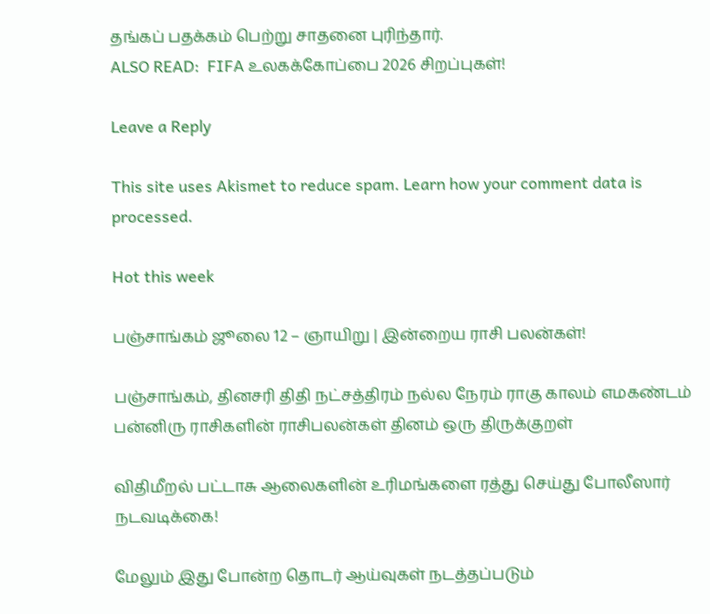தங்கப் பதக்கம் பெற்று சாதனை புரிந்தார்.
ALSO READ:  FIFA உலகக்கோப்பை 2026 சிறப்புகள்!

Leave a Reply

This site uses Akismet to reduce spam. Learn how your comment data is processed.

Hot this week

பஞ்சாங்கம் ஜூலை 12 – ஞாயிறு | இன்றைய ராசி பலன்கள்!

பஞ்சாங்கம், தினசரி திதி நட்சத்திரம் நல்ல நேரம் ராகு காலம் எமகண்டம் பன்னிரு ராசிகளின் ராசிபலன்கள் தினம் ஒரு திருக்குறள்

விதிமீறல் பட்டாசு ஆலைகளின் உரிமங்களை ரத்து செய்து போலீஸார் நடவடிக்கை!

மேலும் இது போன்ற தொடர் ஆய்வுகள் நடத்தப்படும்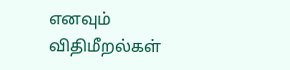எனவும் விதிமீறல்கள்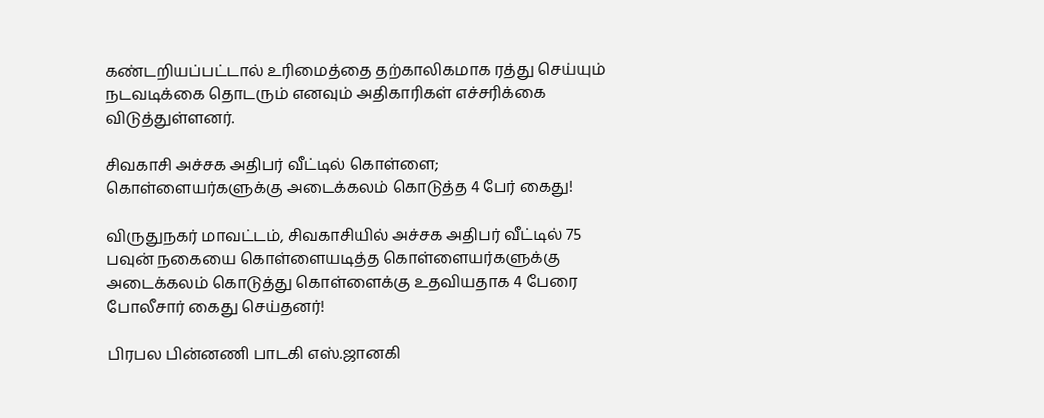கண்டறியப்பட்டால் உரிமைத்தை தற்காலிகமாக ரத்து செய்யும் நடவடிக்கை தொடரும் எனவும் அதிகாரிகள் எச்சரிக்கை விடுத்துள்ளனர்.

சிவகாசி அச்சக அதிபர் வீட்டில் கொள்ளை; கொள்ளையர்களுக்கு அடைக்கலம் கொடுத்த 4 பேர் கைது!

விருதுநகர் மாவட்டம், சிவகாசியில் அச்சக அதிபர் வீட்டில் 75 பவுன் நகையை கொள்ளையடித்த கொள்ளையர்களுக்கு அடைக்கலம் கொடுத்து கொள்ளைக்கு உதவியதாக 4 பேரை போலீசார் கைது செய்தனர்!

பிரபல பின்னணி பாடகி எஸ்.ஜானகி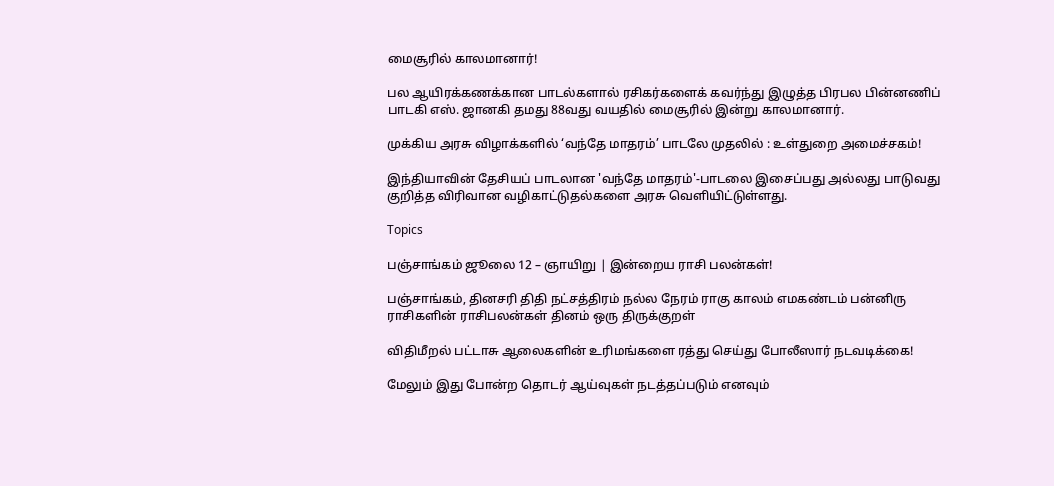மைசூரில் காலமானார்!

பல ஆயிரக்கணக்கான பாடல்களால் ரசிகர்களைக் கவர்ந்து இழுத்த பிரபல பின்னணிப் பாடகி எஸ். ஜானகி தமது 88வது வயதில் மைசூரில் இன்று காலமானார்.

முக்கிய அரசு விழாக்களில் ‘வந்தே மாதரம்’ பாடலே முதலில் : உள்துறை அமைச்சகம்!

இந்தியாவின் தேசியப் பாடலான 'வந்தே மாதரம்'-பாடலை இசைப்பது அல்லது பாடுவது குறித்த விரிவான வழிகாட்டுதல்களை அரசு வெளியிட்டுள்ளது.

Topics

பஞ்சாங்கம் ஜூலை 12 – ஞாயிறு | இன்றைய ராசி பலன்கள்!

பஞ்சாங்கம், தினசரி திதி நட்சத்திரம் நல்ல நேரம் ராகு காலம் எமகண்டம் பன்னிரு ராசிகளின் ராசிபலன்கள் தினம் ஒரு திருக்குறள்

விதிமீறல் பட்டாசு ஆலைகளின் உரிமங்களை ரத்து செய்து போலீஸார் நடவடிக்கை!

மேலும் இது போன்ற தொடர் ஆய்வுகள் நடத்தப்படும் எனவும்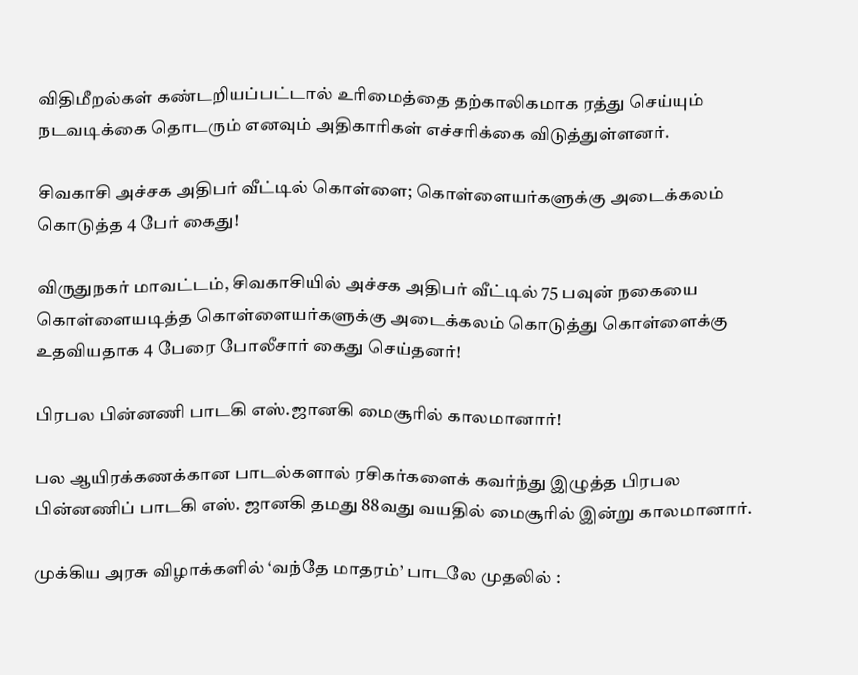விதிமீறல்கள் கண்டறியப்பட்டால் உரிமைத்தை தற்காலிகமாக ரத்து செய்யும் நடவடிக்கை தொடரும் எனவும் அதிகாரிகள் எச்சரிக்கை விடுத்துள்ளனர்.

சிவகாசி அச்சக அதிபர் வீட்டில் கொள்ளை; கொள்ளையர்களுக்கு அடைக்கலம் கொடுத்த 4 பேர் கைது!

விருதுநகர் மாவட்டம், சிவகாசியில் அச்சக அதிபர் வீட்டில் 75 பவுன் நகையை கொள்ளையடித்த கொள்ளையர்களுக்கு அடைக்கலம் கொடுத்து கொள்ளைக்கு உதவியதாக 4 பேரை போலீசார் கைது செய்தனர்!

பிரபல பின்னணி பாடகி எஸ்.ஜானகி மைசூரில் காலமானார்!

பல ஆயிரக்கணக்கான பாடல்களால் ரசிகர்களைக் கவர்ந்து இழுத்த பிரபல பின்னணிப் பாடகி எஸ். ஜானகி தமது 88வது வயதில் மைசூரில் இன்று காலமானார்.

முக்கிய அரசு விழாக்களில் ‘வந்தே மாதரம்’ பாடலே முதலில் :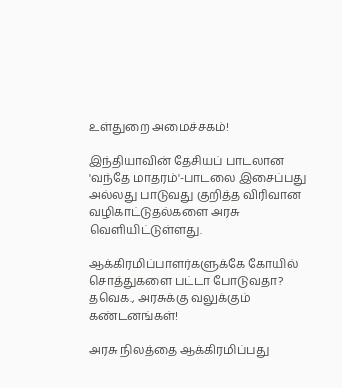உள்துறை அமைச்சகம்!

இந்தியாவின் தேசியப் பாடலான 'வந்தே மாதரம்'-பாடலை இசைப்பது அல்லது பாடுவது குறித்த விரிவான வழிகாட்டுதல்களை அரசு வெளியிட்டுள்ளது.

ஆக்கிரமிப்பாளர்களுக்கே கோயில் சொத்துகளை பட்டா போடுவதா? தவெக., அரசுக்கு வலுக்கும் கண்டனங்கள்!

அரசு நிலத்தை ஆக்கிரமிப்பது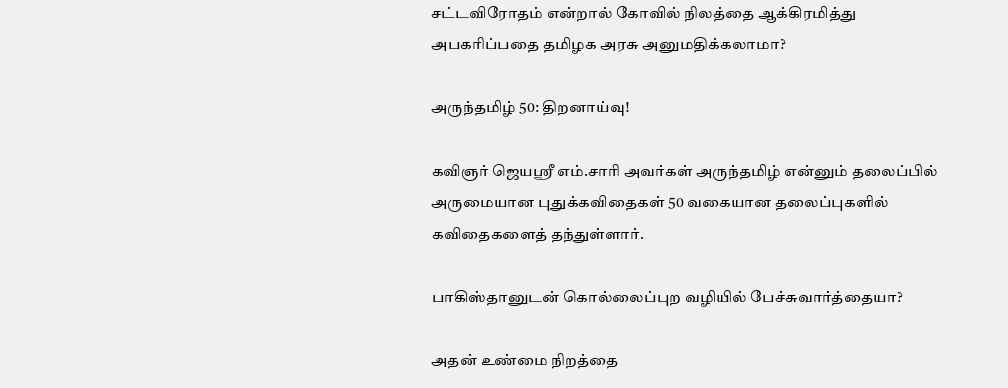சட்டவிரோதம் என்றால் கோவில் நிலத்தை ஆக்கிரமித்து அபகரிப்பதை தமிழக அரசு அனுமதிக்கலாமா?

அருந்தமிழ் 50: திறனாய்வு!

கவிஞர் ஜெயஸ்ரீ எம்.சாரி அவர்கள் அருந்தமிழ் என்னும் தலைப்பில் அருமையான புதுக்கவிதைகள் 50 வகையான தலைப்புகளில் கவிதைகளைத் தந்துள்ளார்.

பாகிஸ்தானுடன் கொல்லைப்புற வழியில் பேச்சுவார்த்தையா?

அதன் உண்மை நிறத்தை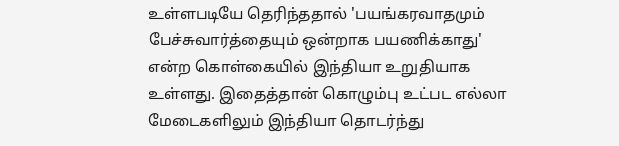உள்ளபடியே தெரிந்ததால் 'பயங்கரவாதமும் பேச்சுவார்த்தையும் ஒன்றாக பயணிக்காது' என்ற கொள்கையில் இந்தியா உறுதியாக உள்ளது. இதைத்தான் கொழும்பு உட்பட எல்லா மேடைகளிலும் இந்தியா தொடர்ந்து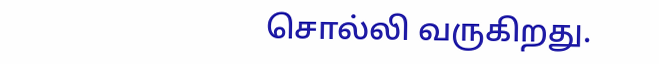சொல்லி வருகிறது.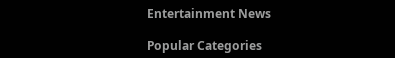Entertainment News

Popular Categories